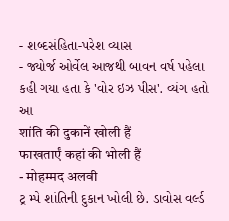- શબ્દસંહિતા-પરેશ વ્યાસ
- જ્યોર્જ ઓર્વેલ આજથી બાવન વર્ષ પહેલા કહી ગયા હતા કે 'વોર ઇઝ પીસ'. વ્યંગ હતો આ
शांति की दुकानें खोली हैं
फाखतार्एं कहां की भोली हैं
- मोहम्मद अलवी
ટ્ર મ્પે શાંતિની દુકાન ખોલી છે. ડાવોસ વર્લ્ડ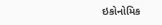ઇકોનોમિક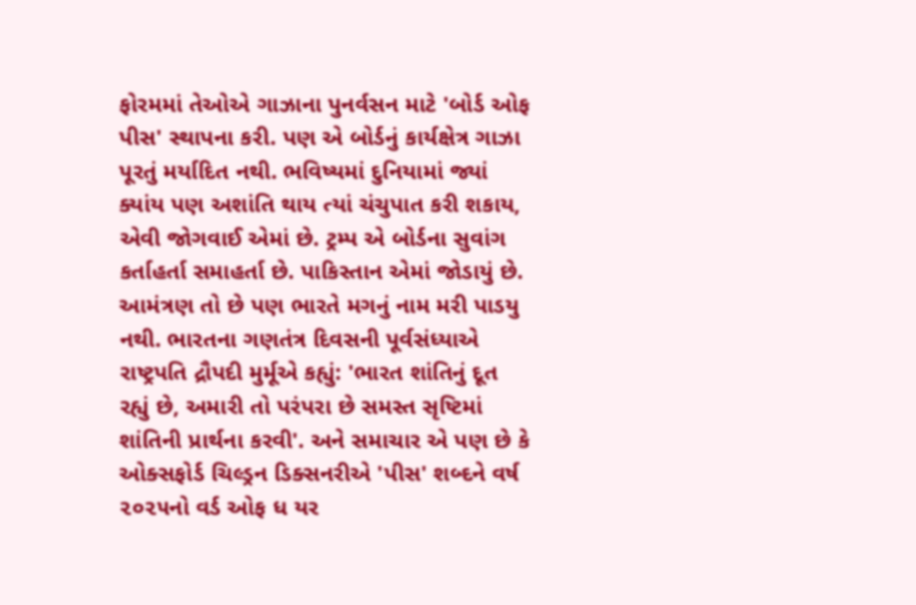ફોરમમાં તેઓએ ગાઝાના પુનર્વસન માટે 'બોર્ડ ઓફ પીસ' સ્થાપના કરી. પણ એ બોર્ડનું કાર્યક્ષેત્ર ગાઝા પૂરતું મર્યાદિત નથી. ભવિષ્યમાં દુનિયામાં જ્યાં ક્યાંય પણ અશાંતિ થાય ત્યાં ચંચુપાત કરી શકાય, એવી જોગવાઈ એમાં છે. ટ્રમ્પ એ બોર્ડના સુવાંગ કર્તાહર્તા સમાહર્તા છે. પાકિસ્તાન એમાં જોડાયું છે. આમંત્રણ તો છે પણ ભારતે મગનું નામ મરી પાડયુ નથી. ભારતના ગણતંત્ર દિવસની પૂર્વસંધ્યાએ રાષ્ટ્રપતિ દ્રૌપદી મુર્મૂએ કહ્યું: 'ભારત શાંતિનું દૂત રહ્યું છે, અમારી તો પરંપરા છે સમસ્ત સૃષ્ટિમાં શાંતિની પ્રાર્થના કરવી'. અને સમાચાર એ પણ છે કે ઓક્સફોર્ડ ચિલ્ડ્રન ડિક્સનરીએ 'પીસ' શબ્દને વર્ષ ૨૦૨૫નો વર્ડ ઓફ ધ યર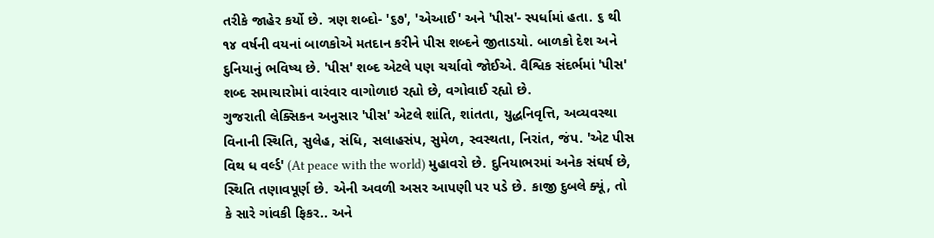તરીકે જાહેર કર્યો છે. ત્રણ શબ્દો- '૬૭', 'એઆઈ' અને 'પીસ'- સ્પર્ધામાં હતા. ૬ થી ૧૪ વર્ષની વયનાં બાળકોએ મતદાન કરીને પીસ શબ્દને જીતાડયો. બાળકો દેશ અને દુનિયાનું ભવિષ્ય છે. 'પીસ' શબ્દ એટલે પણ ચર્ચાવો જોઈએ. વૈશ્વિક સંદર્ભમાં 'પીસ' શબ્દ સમાચારોમાં વારંવાર વાગોળાઇ રહ્યો છે, વગોવાઈ રહ્યો છે.
ગુજરાતી લેક્સિકન અનુસાર 'પીસ' એટલે શાંતિ, શાંતતા, યુદ્ધનિવૃત્તિ, અવ્યવસ્થા વિનાની સ્થિતિ, સુલેહ, સંધિ, સલાહસંપ, સુમેળ, સ્વસ્થતા, નિરાંત, જંપ. 'એટ પીસ વિથ ધ વર્લ્ડ' (At peace with the world) મુહાવરો છે. દુનિયાભરમાં અનેક સંઘર્ષ છે, સ્થિતિ તણાવપૂર્ણ છે. એની અવળી અસર આપણી પર પડે છે. કાજી દુબલે ક્યૂં, તો કે સારે ગાંવકી ફિકર.. અને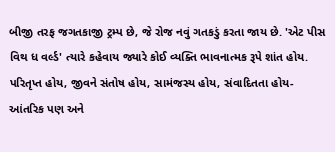બીજી તરફ જગતકાજી ટ્રમ્પ છે, જે રોજ નવું ગતકડું કરતા જાય છે. 'એટ પીસ વિથ ધ વર્લ્ડ' ત્યારે કહેવાય જ્યારે કોઈ વ્યક્તિ ભાવનાત્મક રૂપે શાંત હોય. પરિતૃપ્ત હોય, જીવને સંતોષ હોય, સામંજસ્ય હોય, સંવાદિતતા હોય- આંતરિક પણ અને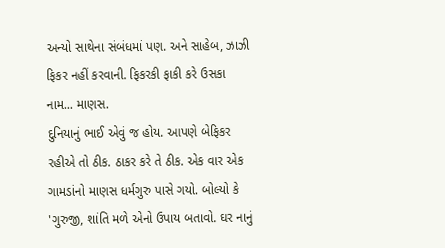અન્યો સાથેના સંબંધમાં પણ. અને સાહેબ, ઝાઝી ફિકર નહીં કરવાની. ફિકરકી ફાકી કરે ઉસકા નામ... માણસ.
દુનિયાનું ભાઈ એવું જ હોય. આપણે બેફિકર રહીએ તો ઠીક. ઠાકર કરે તે ઠીક. એક વાર એક ગામડાંનો માણસ ધર્મગુરુ પાસે ગયો. બોલ્યો કે 'ગુરુજી, શાંતિ મળે એનો ઉપાય બતાવો. ઘર નાનું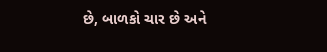છે, બાળકો ચાર છે અને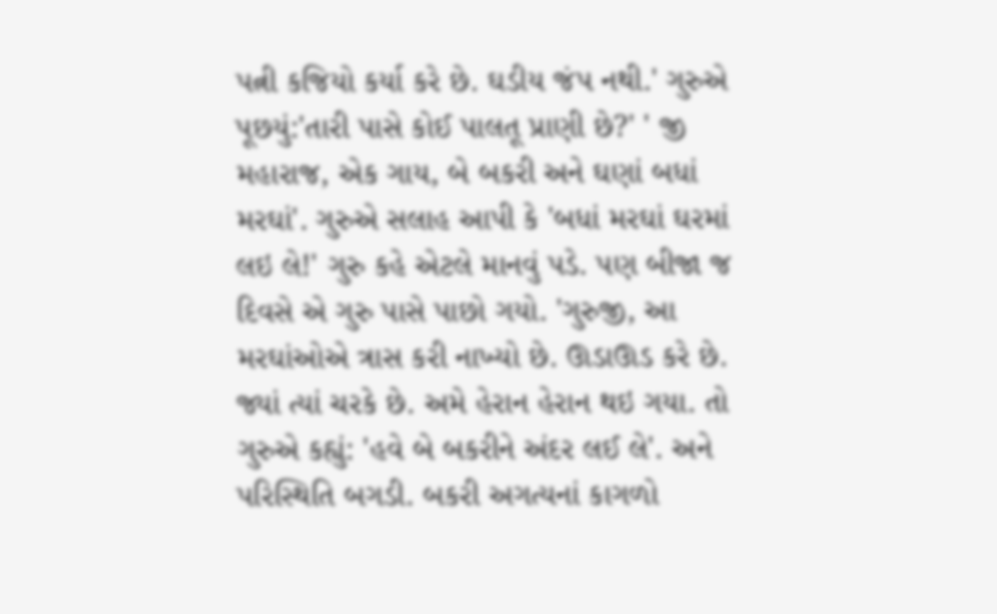પત્ની કજિયો કર્યા કરે છે. ઘડીય જંપ નથી.' ગુરુએ પૂછયું:'તારી પાસે કોઈ પાલતૂ પ્રાણી છે?' ' જી મહારાજ, એક ગાય, બે બકરી અને ઘણાં બધાં મરઘાં'. ગુરુએ સલાહ આપી કે 'બધાં મરઘાં ઘરમાં લઇ લે!' ગુરુ કહે એટલે માનવું પડે. પણ બીજા જ દિવસે એ ગુરુ પાસે પાછો ગયો. 'ગુરુજી, આ મરઘાંઓએ ત્રાસ કરી નાખ્યો છે. ઊડાઊડ કરે છે. જ્યાં ત્યાં ચરકે છે. અમે હેરાન હેરાન થઇ ગયા. તો ગુરુએ કહ્યું: 'હવે બે બકરીને અંદર લઈ લે'. અને પરિસ્થિતિ બગડી. બકરી અગત્યનાં કાગળો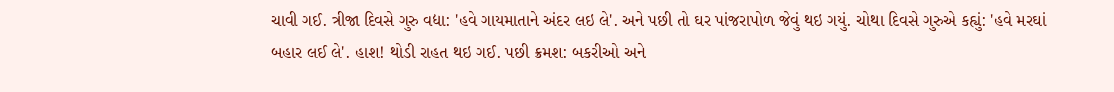ચાવી ગઈ. ત્રીજા દિવસે ગુરુ વદ્યા: 'હવે ગાયમાતાને અંદર લઇ લે'. અને પછી તો ઘર પાંજરાપોળ જેવું થઇ ગયું. ચોથા દિવસે ગુરુએ કહ્યું: 'હવે મરઘાં બહાર લઈ લે'. હાશ! થોડી રાહત થઇ ગઈ. પછી ક્રમશ: બકરીઓ અને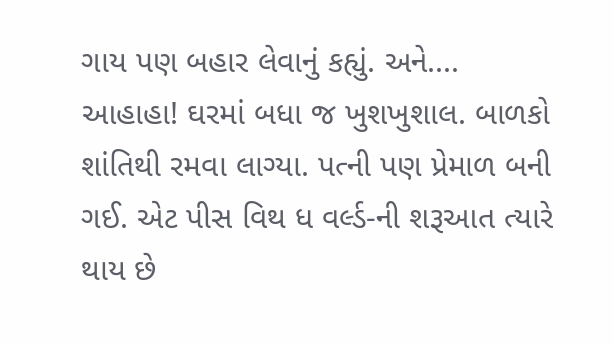ગાય પણ બહાર લેવાનું કહ્યું. અને.... આહાહા! ઘરમાં બધા જ ખુશખુશાલ. બાળકો શાંતિથી રમવા લાગ્યા. પત્ની પણ પ્રેમાળ બની ગઈ. એટ પીસ વિથ ધ વર્લ્ડ-ની શરૂઆત ત્યારે થાય છે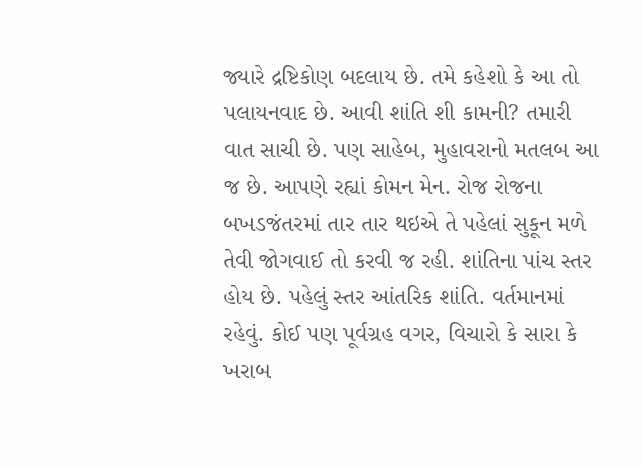જ્યારે દ્રષ્ટિકોણ બદલાય છે. તમે કહેશો કે આ તો પલાયનવાદ છે. આવી શાંતિ શી કામની? તમારી વાત સાચી છે. પણ સાહેબ, મુહાવરાનો મતલબ આ જ છે. આપણે રહ્યાં કોમન મેન. રોજ રોજના બખડજંતરમાં તાર તાર થઇએ તે પહેલાં સુકૂન મળે તેવી જોગવાઈ તો કરવી જ રહી. શાંતિના પાંચ સ્તર હોય છે. પહેલું સ્તર આંતરિક શાંતિ. વર્તમાનમાં રહેવું. કોઈ પણ પૂર્વગ્રહ વગર, વિચારો કે સારા કે ખરાબ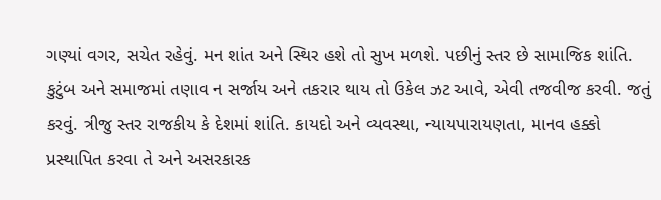ગણ્યાં વગર, સચેત રહેવું. મન શાંત અને સ્થિર હશે તો સુખ મળશે. પછીનું સ્તર છે સામાજિક શાંતિ. કુટુંબ અને સમાજમાં તણાવ ન સર્જાય અને તકરાર થાય તો ઉકેલ ઝટ આવે, એવી તજવીજ કરવી. જતું કરવું. ત્રીજુ સ્તર રાજકીય કે દેશમાં શાંતિ. કાયદો અને વ્યવસ્થા, ન્યાયપારાયણતા, માનવ હક્કો પ્રસ્થાપિત કરવા તે અને અસરકારક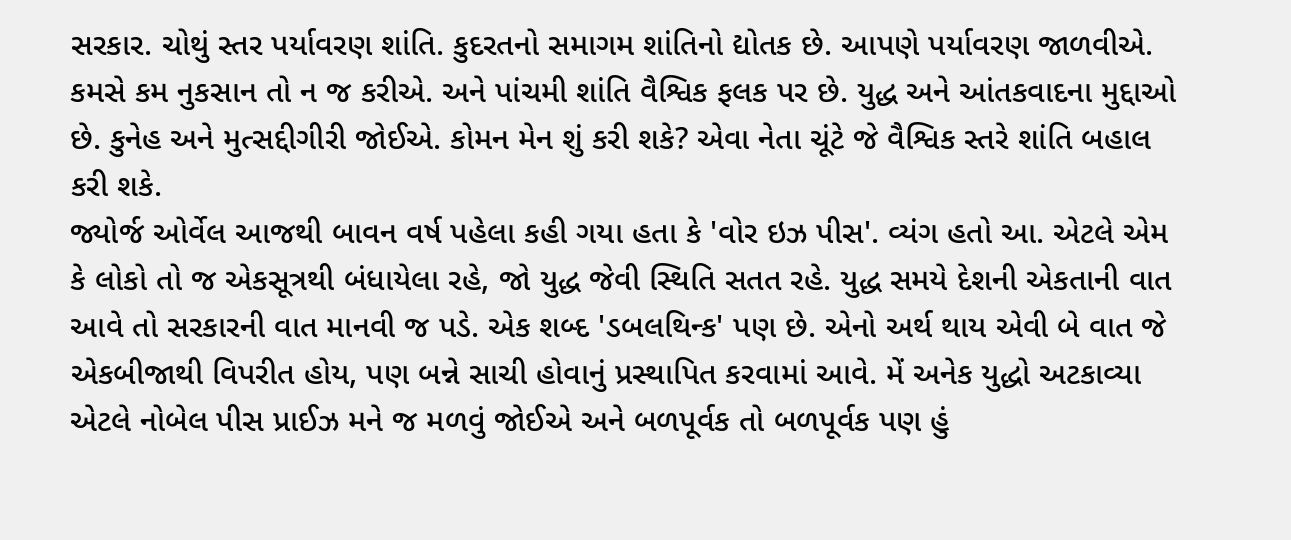સરકાર. ચોથું સ્તર પર્યાવરણ શાંતિ. કુદરતનો સમાગમ શાંતિનો દ્યોતક છે. આપણે પર્યાવરણ જાળવીએ. કમસે કમ નુકસાન તો ન જ કરીએ. અને પાંચમી શાંતિ વૈશ્વિક ફલક પર છે. યુદ્ધ અને આંતકવાદના મુદ્દાઓ છે. કુનેહ અને મુત્સદ્દીગીરી જોઈએ. કોમન મેન શું કરી શકે? એવા નેતા ચૂંટે જે વૈશ્વિક સ્તરે શાંતિ બહાલ કરી શકે.
જ્યોર્જ ઓર્વેલ આજથી બાવન વર્ષ પહેલા કહી ગયા હતા કે 'વોર ઇઝ પીસ'. વ્યંગ હતો આ. એટલે એમ કે લોકો તો જ એકસૂત્રથી બંધાયેલા રહે, જો યુદ્ધ જેવી સ્થિતિ સતત રહે. યુદ્ધ સમયે દેશની એકતાની વાત આવે તો સરકારની વાત માનવી જ પડે. એક શબ્દ 'ડબલથિન્ક' પણ છે. એનો અર્થ થાય એવી બે વાત જે એકબીજાથી વિપરીત હોય, પણ બન્ને સાચી હોવાનું પ્રસ્થાપિત કરવામાં આવે. મેં અનેક યુદ્ધો અટકાવ્યા એટલે નોબેલ પીસ પ્રાઈઝ મને જ મળવું જોઈએ અને બળપૂર્વક તો બળપૂર્વક પણ હું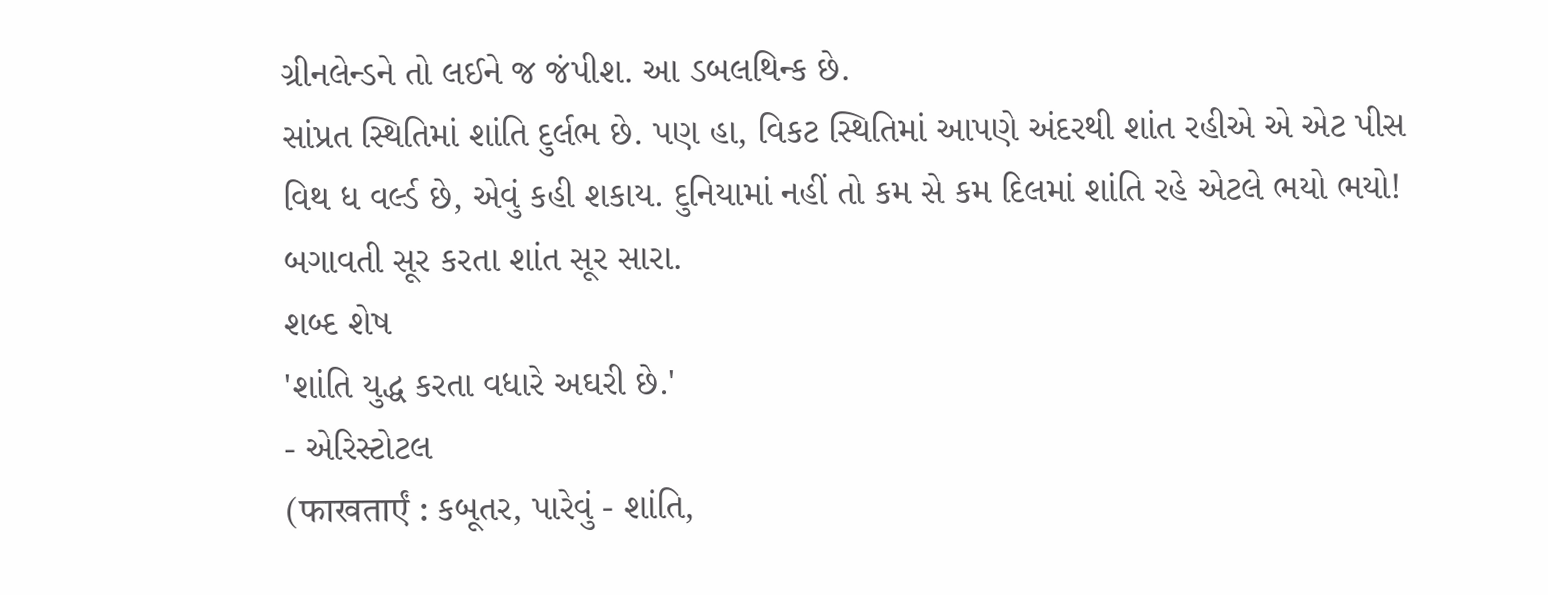ગ્રીનલેન્ડને તો લઈને જ જંપીશ. આ ડબલથિન્ક છે.
સાંપ્રત સ્થિતિમાં શાંતિ દુર્લભ છે. પણ હા, વિકટ સ્થિતિમાં આપણે અંદરથી શાંત રહીએ એ એટ પીસ વિથ ધ વર્લ્ડ છે, એવું કહી શકાય. દુનિયામાં નહીં તો કમ સે કમ દિલમાં શાંતિ રહે એટલે ભયો ભયો! બગાવતી સૂર કરતા શાંત સૂર સારા.
શબ્દ શેષ
'શાંતિ યુદ્ધ કરતા વધારે અઘરી છે.'
- એરિસ્ટોટલ
(फाखतार्एं : કબૂતર, પારેવું - શાંતિ,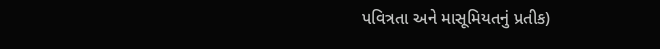પવિત્રતા અને માસૂમિયતનું પ્રતીક)